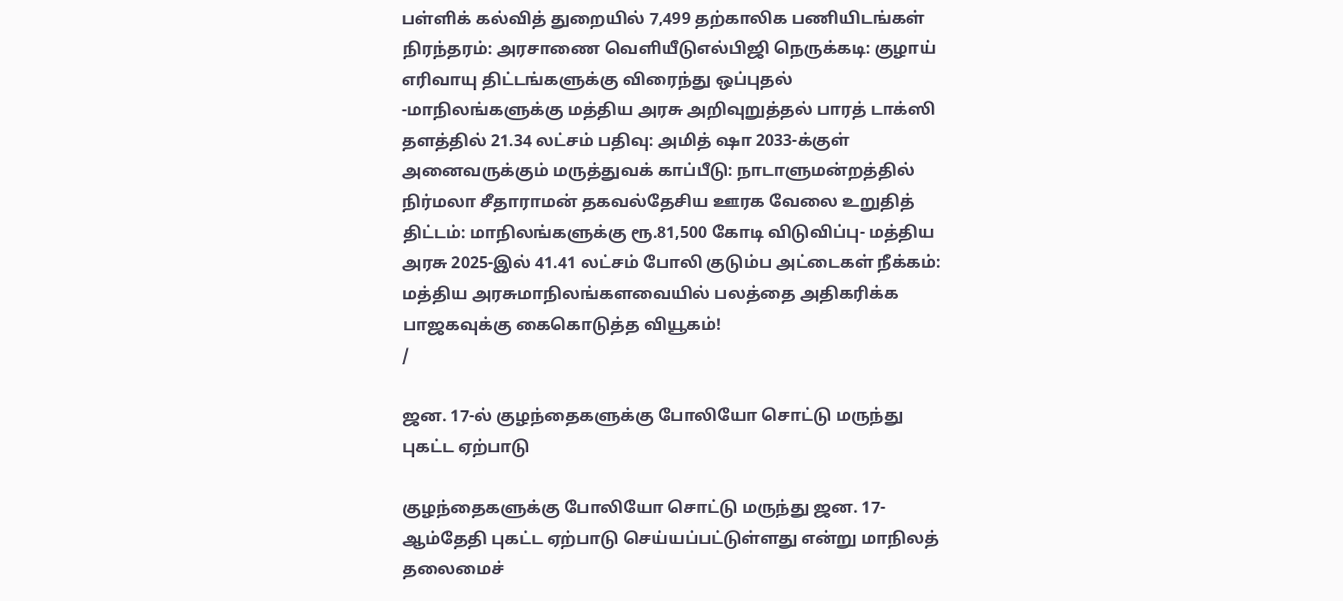பள்ளிக் கல்வித் துறையில் 7,499 தற்காலிக பணியிடங்கள் நிரந்தரம்: அரசாணை வெளியீடுஎல்பிஜி நெருக்கடி: குழாய் எரிவாயு திட்டங்களுக்கு விரைந்து ஒப்புதல் -மாநிலங்களுக்கு மத்திய அரசு அறிவுறுத்தல் பாரத் டாக்ஸி தளத்தில் 21.34 லட்சம் பதிவு: அமித் ஷா 2033-க்குள் அனைவருக்கும் மருத்துவக் காப்பீடு: நாடாளுமன்றத்தில் நிர்மலா சீதாராமன் தகவல்தேசிய ஊரக வேலை உறுதித் திட்டம்: மாநிலங்களுக்கு ரூ.81,500 கோடி விடுவிப்பு- மத்திய அரசு 2025-இல் 41.41 லட்சம் போலி குடும்ப அட்டைகள் நீக்கம்: மத்திய அரசுமாநிலங்களவையில் பலத்தை அதிகரிக்க பாஜகவுக்கு கைகொடுத்த வியூகம்!
/

ஜன. 17-ல் குழந்தைகளுக்கு போலியோ சொட்டு மருந்து புகட்ட ஏற்பாடு

குழந்தைகளுக்கு போலியோ சொட்டு மருந்து ஜன. 17-ஆம்தேதி புகட்ட ஏற்பாடு செய்யப்பட்டுள்ளது என்று மாநிலத் தலைமைச்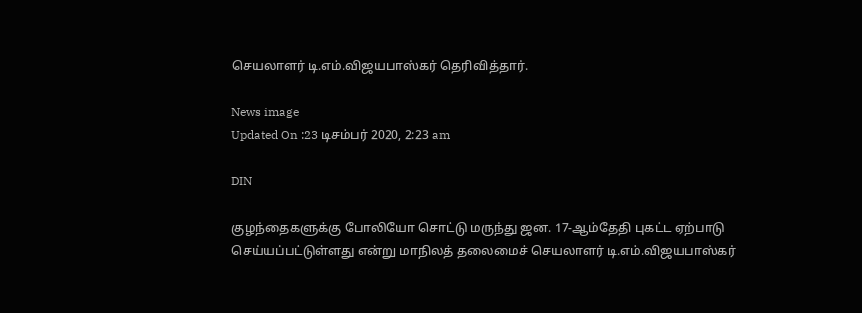செயலாளர் டி.எம்.விஜயபாஸ்கர் தெரிவித்தார்.

News image
Updated On :23 டிசம்பர் 2020, 2:23 am

DIN

குழந்தைகளுக்கு போலியோ சொட்டு மருந்து ஜன. 17-ஆம்தேதி புகட்ட ஏற்பாடு செய்யப்பட்டுள்ளது என்று மாநிலத் தலைமைச் செயலாளர் டி.எம்.விஜயபாஸ்கர்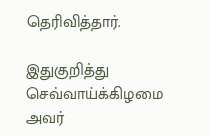தெரிவித்தார்.

இதுகுறித்து செவ்வாய்க்கிழமை அவர்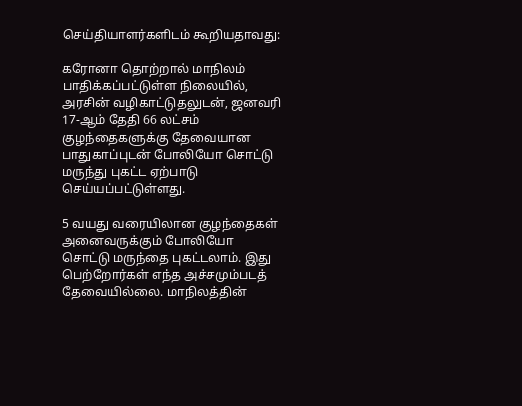செய்தியாளர்களிடம் கூறியதாவது:

கரோனா தொற்றால் மாநிலம் பாதிக்கப்பட்டுள்ள நிலையில், அரசின் வழிகாட்டுதலுடன், ஜனவரி 17-ஆம் தேதி 66 லட்சம் குழந்தைகளுக்கு தேவையான பாதுகாப்புடன் போலியோ சொட்டு மருந்து புகட்ட ஏற்பாடு செய்யப்பட்டுள்ளது.

5 வயது வரையிலான குழந்தைகள் அனைவருக்கும் போலியோ சொட்டு மருந்தை புகட்டலாம். இது பெற்றோர்கள் எந்த அச்சமும்படத் தேவையில்லை. மாநிலத்தின்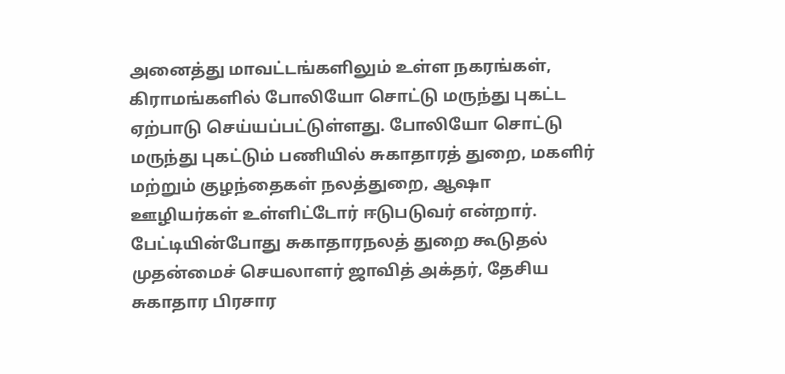அனைத்து மாவட்டங்களிலும் உள்ள நகரங்கள், கிராமங்களில் போலியோ சொட்டு மருந்து புகட்ட ஏற்பாடு செய்யப்பட்டுள்ளது. போலியோ சொட்டு மருந்து புகட்டும் பணியில் சுகாதாரத் துறை, மகளிர் மற்றும் குழந்தைகள் நலத்துறை, ஆஷா ஊழியர்கள் உள்ளிட்டோர் ஈடுபடுவர் என்றார். பேட்டியின்போது சுகாதாரநலத் துறை கூடுதல் முதன்மைச் செயலாளர் ஜாவித் அக்தர், தேசிய சுகாதார பிரசார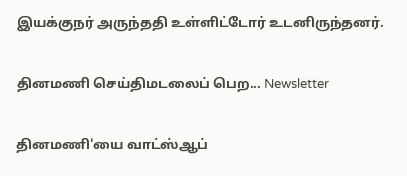இயக்குநர் அருந்ததி உள்ளிட்டோர் உடனிருந்தனர்.

தினமணி செய்திமடலைப் பெற... Newsletter

தினமணி'யை வாட்ஸ்ஆப்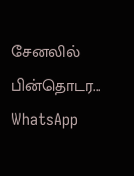சேனலில் பின்தொடர... WhatsApp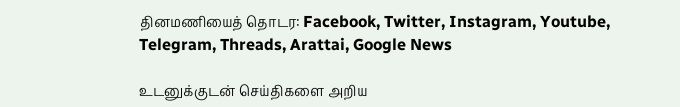தினமணியைத் தொடர: Facebook, Twitter, Instagram, Youtube, Telegram, Threads, Arattai, Google News

உடனுக்குடன் செய்திகளை அறிய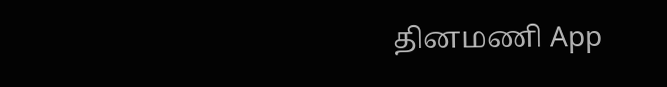தினமணி App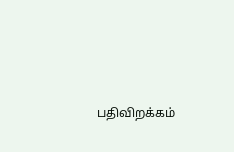பதிவிறக்கம்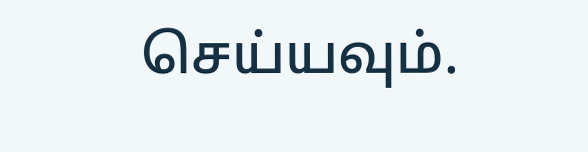செய்யவும்.